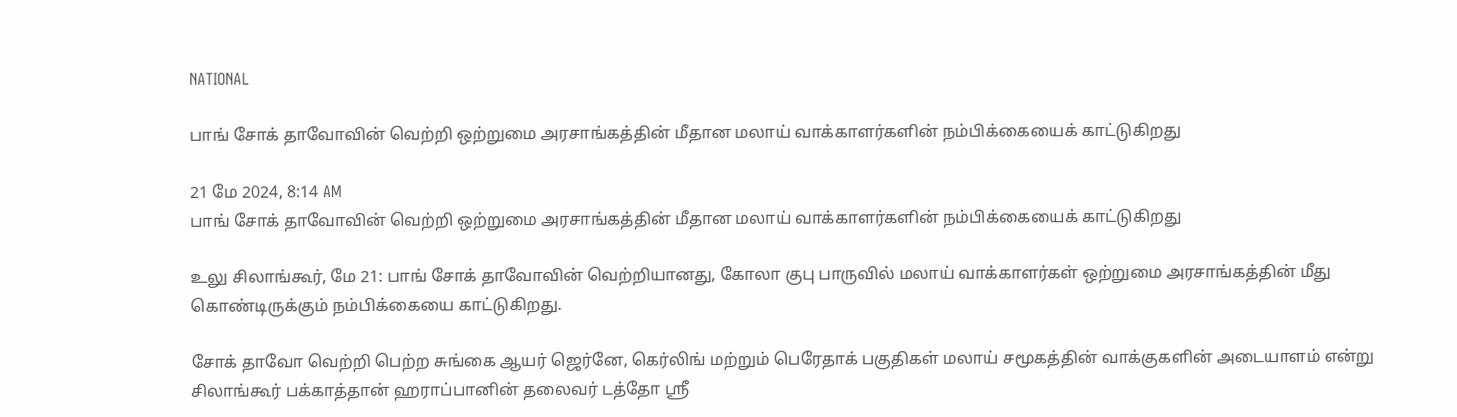NATIONAL

பாங் சோக் தாவோவின் வெற்றி ஒற்றுமை அரசாங்கத்தின் மீதான மலாய் வாக்காளர்களின் நம்பிக்கையைக் காட்டுகிறது

21 மே 2024, 8:14 AM
பாங் சோக் தாவோவின் வெற்றி ஒற்றுமை அரசாங்கத்தின் மீதான மலாய் வாக்காளர்களின் நம்பிக்கையைக் காட்டுகிறது

உலு சிலாங்கூர், மே 21: பாங் சோக் தாவோவின் வெற்றியானது, கோலா குபு பாருவில் மலாய் வாக்காளர்கள் ஒற்றுமை அரசாங்கத்தின் மீது கொண்டிருக்கும் நம்பிக்கையை காட்டுகிறது.

சோக் தாவோ வெற்றி பெற்ற சுங்கை ஆயர் ஜெர்னே, கெர்லிங் மற்றும் பெரேதாக் பகுதிகள் மலாய் சமூகத்தின் வாக்குகளின் அடையாளம் என்று சிலாங்கூர் பக்காத்தான் ஹராப்பானின் தலைவர் டத்தோ ஸ்ரீ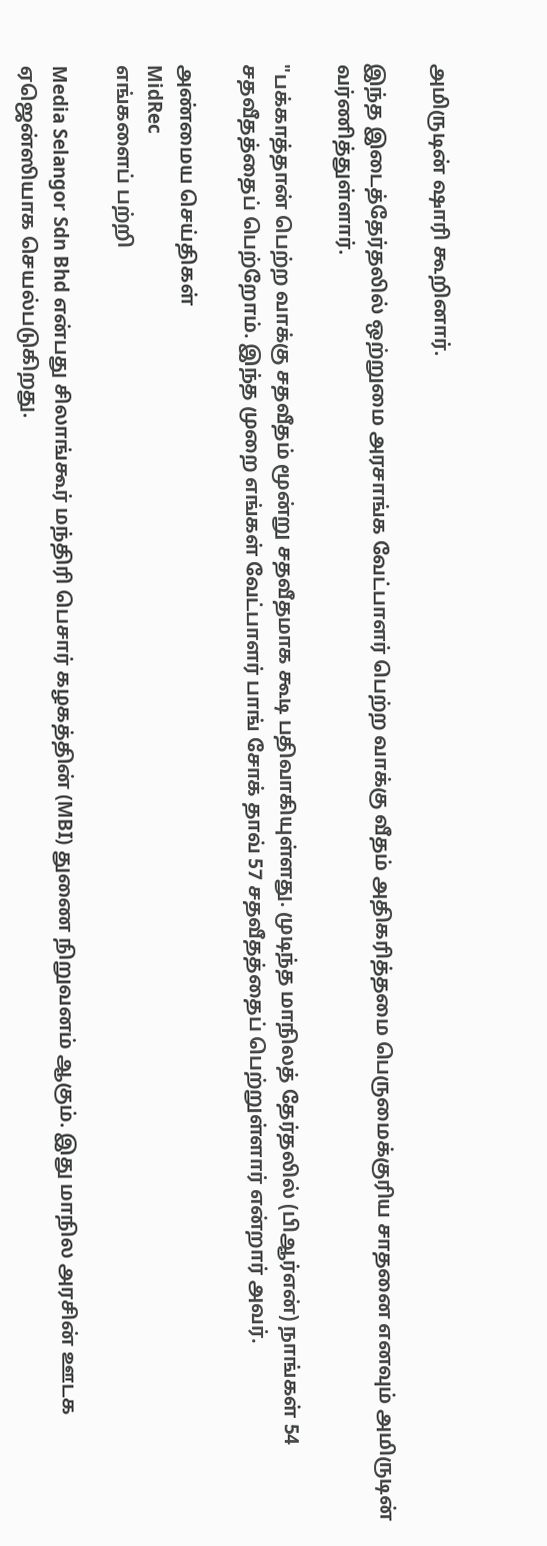அமிருடின் ஷாரி கூறினார்.

இந்த இடைத்தேர்தலில் ஒற்றுமை அரசாங்க வேட்பாளர் பெற்ற வாக்கு வீதம் அதிகரித்தமை பெருமைக்குரிய சாதனை எனவும் அமிருடின் வர்ணித்துள்ளார்.

"பக்காத்தான் பெற்ற வாக்கு சதவீதம் மூன்று சதவீதமாக கூடி பதிவாகியுள்ளது. முடிந்த மாநிலத் தேர்தலில் (பிஆர்என்) நாங்கள் 54 சதவீதத்தைப் பெற்றோம். இந்த முறை எங்கள் வேட்பாளர் பாங் சோக் தாவ் 57 சதவீதத்தைப் பெற்றுள்ளார் என்றார் அவர்.

அண்மைய செய்திகள்
MidRec
எங்களைப் பற்றி

Media Selangor Sdn Bhd என்பது சிலாங்கூர் மந்திரி பெசார் கழகத்தின் (MBI) துணை நிறுவனம் ஆகும். இது மாநில அரசின் ஊடக ஏஜென்ஸியாக செயல்படுகிறது.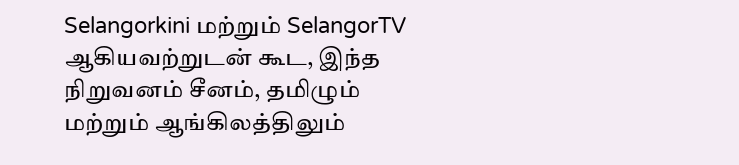Selangorkini மற்றும் SelangorTV ஆகியவற்றுடன் கூட, இந்த நிறுவனம் சீனம், தமிழும் மற்றும் ஆங்கிலத்திலும்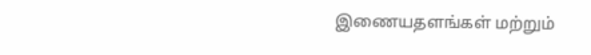இணையதளங்கள் மற்றும்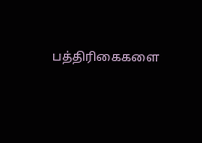பத்திரிகைகளை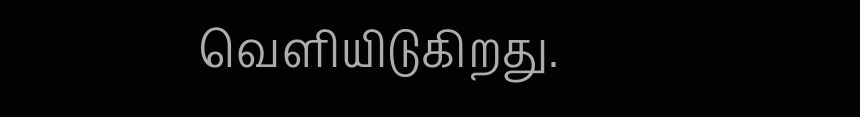வெளியிடுகிறது.